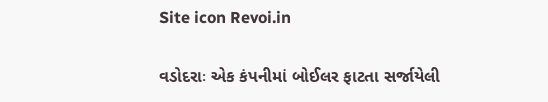Site icon Revoi.in

વડોદરાઃ એક કંપનીમાં બોઈલર ફાટતા સર્જાયેલી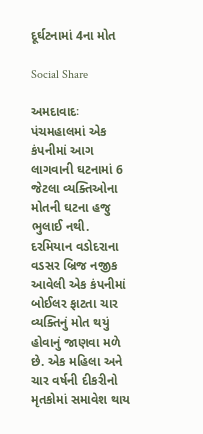દૂર્ઘટનામાં 4ના મોત

Social Share

અમદાવાદઃ પંચમહાલમાં એક કંપનીમાં આગ લાગવાની ઘટનામાં 6 જેટલા વ્યક્તિઓના મોતની ઘટના હજુ ભુલાઈ નથી. દરમિયાન વડોદરાના વડસર બ્રિજ નજીક આવેલી એક કંપનીમાં બોઈલર ફાટતા ચાર વ્યક્તિનું મોત થયું હોવાનું જાણવા મળે છે. એક મહિલા અને ચાર વર્ષની દીકરીનો મૃતકોમાં સમાવેશ થાય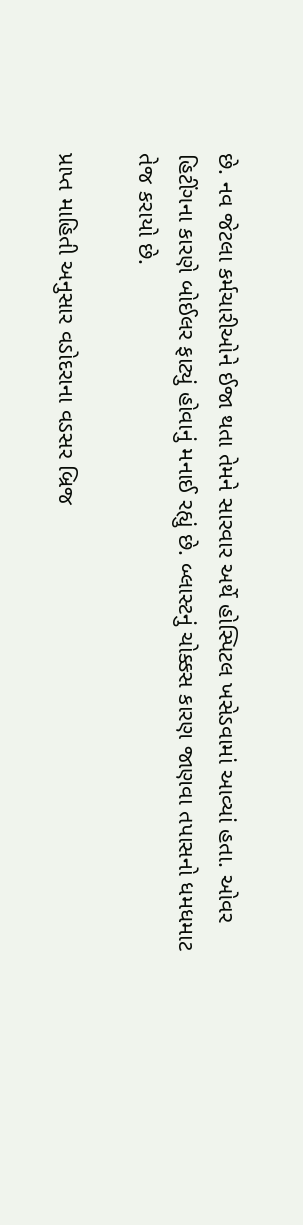છે. નવ જેટલા કર્મચારીઓને ઈજા થતા તેમને સારવાર અર્થે હોસ્પિટલ ખસેડવામાં આવ્યાં હતા. ઓવર હિટીંગના કારણે બોઈલર ફાટ્યું હોવાનું મનાઈ રહ્યું છે. બ્લાસ્ટનું ચોક્કસ કારણ જાણવા તપાસનો ધમધમાટ તેજ કરાયો છે.

પ્રાપ્ત માહિતી અનુસાર વડોદરાના વડસર બ્રિજ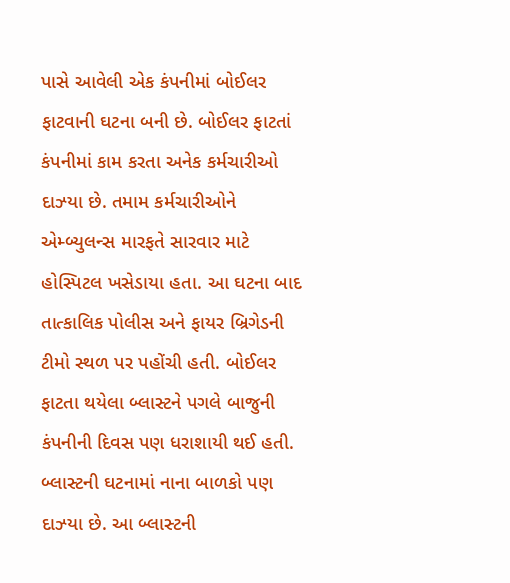પાસે આવેલી એક કંપનીમાં બોઈલર ફાટવાની ઘટના બની છે. બોઈલર ફાટતાં કંપનીમાં કામ કરતા અનેક કર્મચારીઓ દાઝ્યા છે. તમામ કર્મચારીઓને એમ્બ્યુલન્સ મારફતે સારવાર માટે હોસ્પિટલ ખસેડાયા હતા. આ ઘટના બાદ તાત્કાલિક પોલીસ અને ફાયર બ્રિગેડની ટીમો સ્થળ પર પહોંચી હતી. બોઈલર ફાટતા થયેલા બ્લાસ્ટને પગલે બાજુની કંપનીની દિવસ પણ ધરાશાયી થઈ હતી. બ્લાસ્ટની ઘટનામાં નાના બાળકો પણ દાઝ્યા છે. આ બ્લાસ્ટની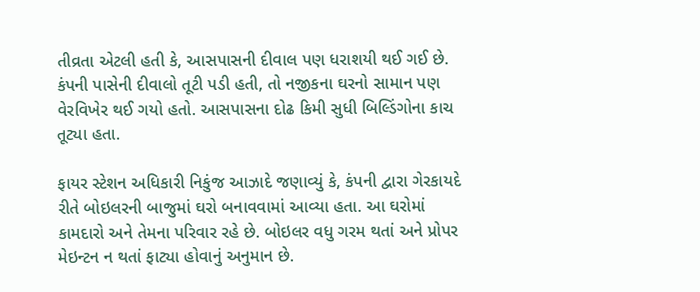તીવ્રતા એટલી હતી કે, આસપાસની દીવાલ પણ ધરાશયી થઈ ગઈ છે. કંપની પાસેની દીવાલો તૂટી પડી હતી, તો નજીકના ઘરનો સામાન પણ વેરવિખેર થઈ ગયો હતો. આસપાસના દોઢ કિમી સુધી બિલ્ડિંગોના કાચ તૂટ્યા હતા.

ફાયર સ્ટેશન અધિકારી નિકુંજ આઝાદે જણાવ્યું કે, કંપની દ્વારા ગેરકાયદે રીતે બોઇલરની બાજુમાં ઘરો બનાવવામાં આવ્યા હતા. આ ઘરોમાં કામદારો અને તેમના પરિવાર રહે છે. બોઇલર વધુ ગરમ થતાં અને પ્રોપર મેઇન્ટન ન થતાં ફાટ્યા હોવાનું અનુમાન છે.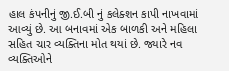હાલ કંપનીનું જી.ઈ.બી નું કલેક્શન કાપી નાખવામાં આવ્યું છે. આ બનાવમાં એક બાળકી અને મહિલા સહિત ચાર વ્યક્તિના મોત થયાં છે. જ્યારે નવ વ્યક્તિઓને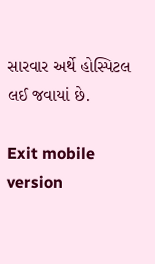સારવાર અર્થે હોસ્પિટલ લઈ જવાયાં છે.

Exit mobile version